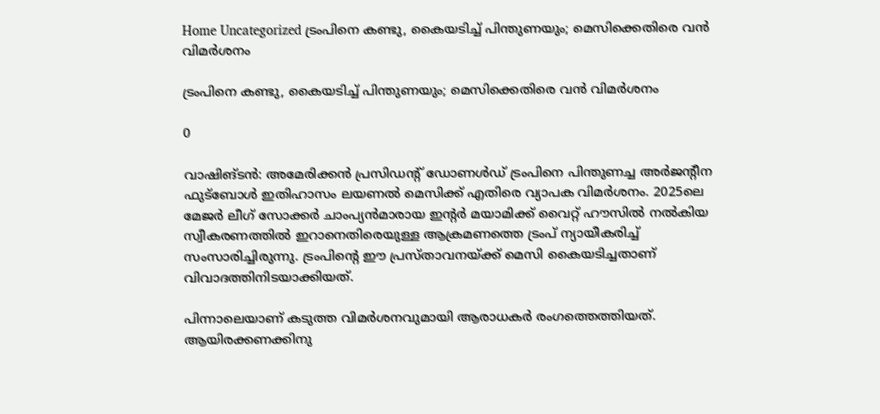Home Uncategorized ട്രംപിനെ കണ്ടു, കൈയടിച്ച് പിന്തുണയും; മെസിക്കെതിരെ വന്‍ വിമര്‍ശനം

ട്രംപിനെ കണ്ടു, കൈയടിച്ച് പിന്തുണയും; മെസിക്കെതിരെ വന്‍ വിമര്‍ശനം

0

വാഷിങ്ടന്‍: അമേരിക്കന്‍ പ്രസിഡന്റ് ഡോണള്‍ഡ് ട്രംപിനെ പിന്തുണച്ച അര്‍ജന്റീന ഫുട്‌ബോള്‍ ഇതിഹാസം ലയണല്‍ മെസിക്ക് എതിരെ വ്യാപക വിമര്‍ശനം. 2025ലെ മേജര്‍ ലീഗ് സോക്കര്‍ ചാംപ്യന്‍മാരായ ഇന്റര്‍ മയാമിക്ക് വൈറ്റ് ഹൗസില്‍ നല്‍കിയ സ്വീകരണത്തില്‍ ഇറാനെതിരെയുള്ള ആക്രമണത്തെ ട്രംപ് ന്യായീകരിച്ച് സംസാരിച്ചിരുന്നു. ട്രംപിന്റെ ഈ പ്രസ്താവനയ്ക്ക് മെസി കൈയടിച്ചതാണ് വിവാദത്തിനിടയാക്കിയത്.

പിന്നാലെയാണ് കടുത്ത വിമര്‍ശനവുമായി ആരാധകര്‍ രംഗത്തെത്തിയത്. ആയിരക്കണക്കിനു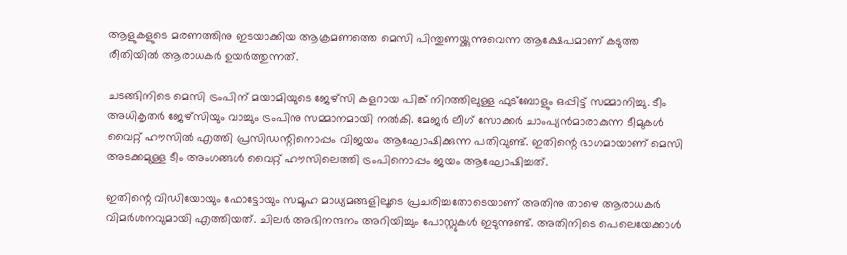ആളുകളുടെ മരണത്തിനു ഇടയാക്കിയ ആക്രമണത്തെ മെസി പിന്തുണയ്ക്കുന്നുവെന്ന ആക്ഷേപമാണ് കടുത്ത രീതിയില്‍ ആരാധകര്‍ ഉയര്‍ത്തുന്നത്.

ചടങ്ങിനിടെ മെസി ട്രംപിന് മയാമിയുടെ ജേഴ്‌സി കളറായ പിങ്ക് നിറത്തിലുള്ള ഫുട്‌ബോളും ഒപ്പിട്ട് സമ്മാനിച്ചു. ടീം അധികൃതര്‍ ജേഴ്‌സിയും വാച്ചും ട്രംപിനു സമ്മാനമായി നല്‍കി. മേജര്‍ ലീഗ് സോക്കര്‍ ചാംപ്യന്‍മാരാകുന്ന ടീമുകള്‍ വൈറ്റ് ഹൗസില്‍ എത്തി പ്രസിഡന്റിനൊപ്പം വിജയം ആഘോഷിക്കുന്ന പതിവുണ്ട്. ഇതിന്റെ ഭാഗമായാണ് മെസി അടക്കമുള്ള ടീം അംഗങ്ങള്‍ വൈറ്റ് ഹൗസിലെത്തി ട്രംപിനൊപ്പം ജയം ആഘോഷിച്ചത്.

ഇതിന്റെ വിഡിയോയും ഫോട്ടോയും സമൂഹ മാധ്യമങ്ങളിലൂടെ പ്രചരിച്ചതോടെയാണ് അതിനു താഴെ ആരാധകര്‍ വിമര്‍ശനവുമായി എത്തിയത്. ചിലര്‍ അഭിനന്ദനം അറിയിച്ചും പോസ്റ്റുകള്‍ ഇടുന്നുണ്ട്. അതിനിടെ പെലെയേക്കാള്‍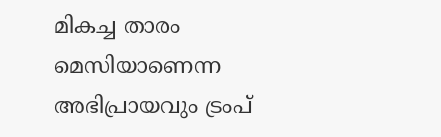മികച്ച താരം മെസിയാണെന്ന അഭിപ്രായവും ട്രംപ്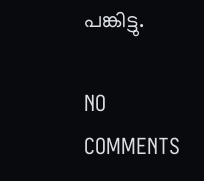പങ്കിട്ടു.

NO COMMENTS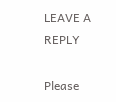LEAVE A REPLY

Please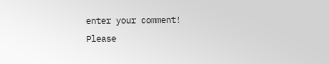enter your comment!
Please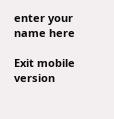enter your name here

Exit mobile version